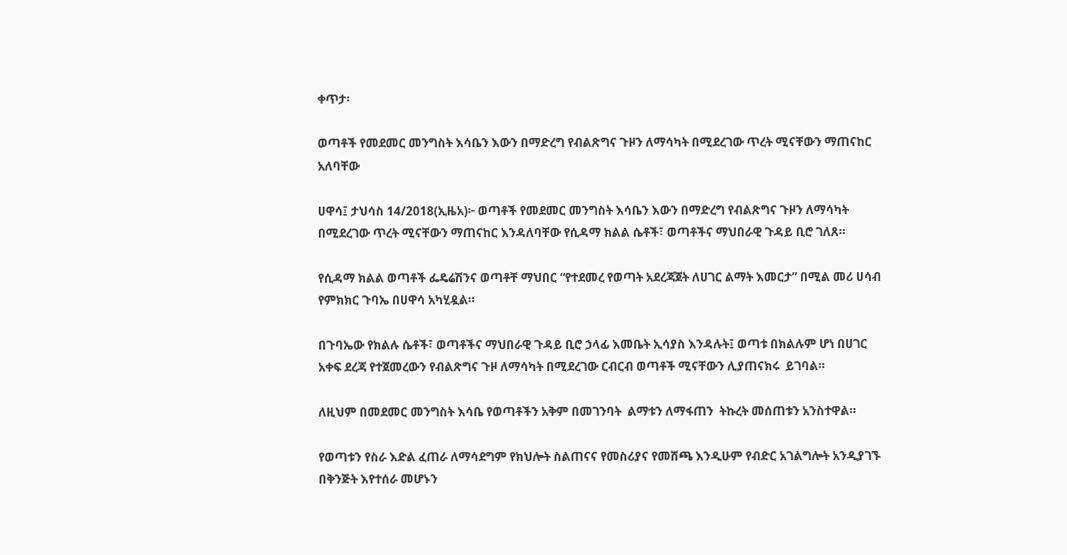ቀጥታ፡

ወጣቶች የመደመር መንግስት እሳቤን እውን በማድረግ የብልጽግና ጉዞን ለማሳካት በሚደረገው ጥረት ሚናቸውን ማጠናከር አለባቸው

ሀዋሳ፤ ታህሳስ 14/2018(ኢዜአ)፦ ወጣቶች የመደመር መንግስት እሳቤን እውን በማድረግ የብልጽግና ጉዞን ለማሳካት በሚደረገው ጥረት ሚናቸውን ማጠናከር እንዳለባቸው የሲዳማ ክልል ሴቶች፣ ወጣቶችና ማህበራዊ ጉዳይ ቢሮ ገለጸ።

የሲዳማ ክልል ወጣቶች ፌዴሬሽንና ወጣቶቸ ማህበር “የተደመረ የወጣት አደረጃጀት ለሀገር ልማት እመርታ” በሚል መሪ ሀሳብ የምክክር ጉባኤ በሀዋሳ አካሂዷል።

በጉባኤው የክልሉ ሴቶች፣ ወጣቶችና ማህበራዊ ጉዳይ ቢሮ ኃላፊ እመቤት ኢሳያስ እንዳሉት፤ ወጣቱ በክልሉም ሆነ በሀገር አቀፍ ደረጃ የተጀመረውን የብልጽግና ጉዞ ለማሳካት በሚደረገው ርብርብ ወጣቶች ሚናቸውን ሊያጠናክሩ  ይገባል።

ለዚህም በመደመር መንግስት እሳቤ የወጣቶችን አቅም በመገንባት  ልማቱን ለማፋጠን  ትኩረት መሰጠቱን አንስተዋል።

የወጣቱን የስራ እድል ፈጠራ ለማሳደግም የክህሎት ስልጠናና የመስሪያና የመሸጫ እንዲሁም የብድር አገልግሎት አንዲያገኙ በቅንጅት እየተሰራ መሆኑን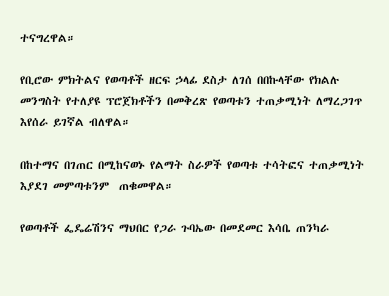ተናግረዋል።

የቢሮው ምክትልና የወጣቶች ዘርፍ ኃላፊ ደስታ ለገሰ በበኩላቸው የክልሉ መንግስት የተለያዩ ፕሮጀክቶችን በመቅረጽ የወጣቱን ተጠቃሚነት ለማረጋገጥ እየሰራ ይገኛል ብለዋል።

በከተማና በገጠር በሚከናወኑ የልማት ስራዎች የወጣቱ ተሳትፎና ተጠቃሚነት እያደገ መምጣቱንም  ጠቁመዋል።

የወጣቶች ፌዴሬሽንና ማህበር የጋራ ጉባኤው በመደመር እሳቤ ጠንካራ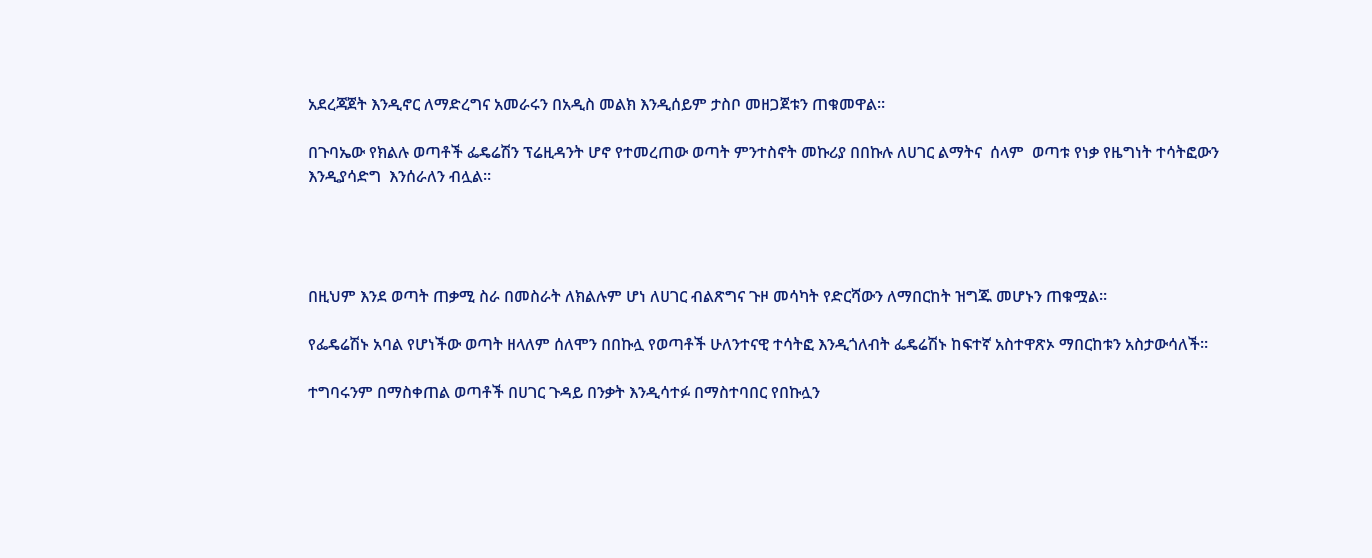አደረጃጀት እንዲኖር ለማድረግና አመራሩን በአዲስ መልክ እንዲሰይም ታስቦ መዘጋጀቱን ጠቁመዋል።

በጉባኤው የክልሉ ወጣቶች ፌዴሬሽን ፕሬዚዳንት ሆኖ የተመረጠው ወጣት ምንተስኖት መኩሪያ በበኩሉ ለሀገር ልማትና  ሰላም  ወጣቱ የነቃ የዜግነት ተሳትፎውን  እንዲያሳድግ  እንሰራለን ብሏል።




በዚህም እንደ ወጣት ጠቃሚ ስራ በመስራት ለክልሉም ሆነ ለሀገር ብልጽግና ጉዞ መሳካት የድርሻውን ለማበርከት ዝግጁ መሆኑን ጠቁሟል።

የፌዴሬሽኑ አባል የሆነችው ወጣት ዘላለም ሰለሞን በበኩሏ የወጣቶች ሁለንተናዊ ተሳትፎ እንዲጎለብት ፌዴሬሽኑ ከፍተኛ አስተዋጽኦ ማበርከቱን አስታውሳለች።

ተግባሩንም በማስቀጠል ወጣቶች በሀገር ጉዳይ በንቃት እንዲሳተፉ በማስተባበር የበኩሏን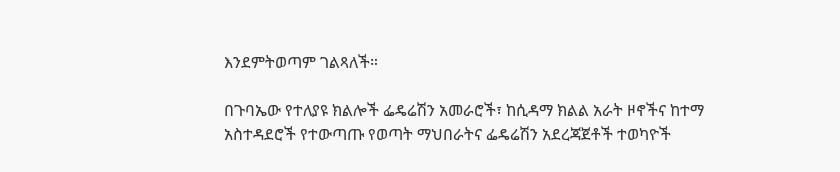እንደምትወጣም ገልጻለች።

በጉባኤው የተለያዩ ክልሎች ፌዴሬሽን አመራሮች፣ ከሲዳማ ክልል አራት ዞኖችና ከተማ አስተዳደሮች የተውጣጡ የወጣት ማህበራትና ፌዴሬሽን አደረጃጀቶች ተወካዮች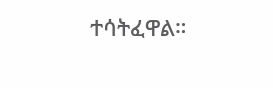ተሳትፈዋል።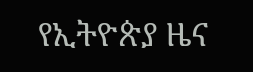የኢትዮጵያ ዜና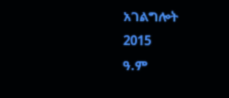አገልግሎት
2015
ዓ.ም